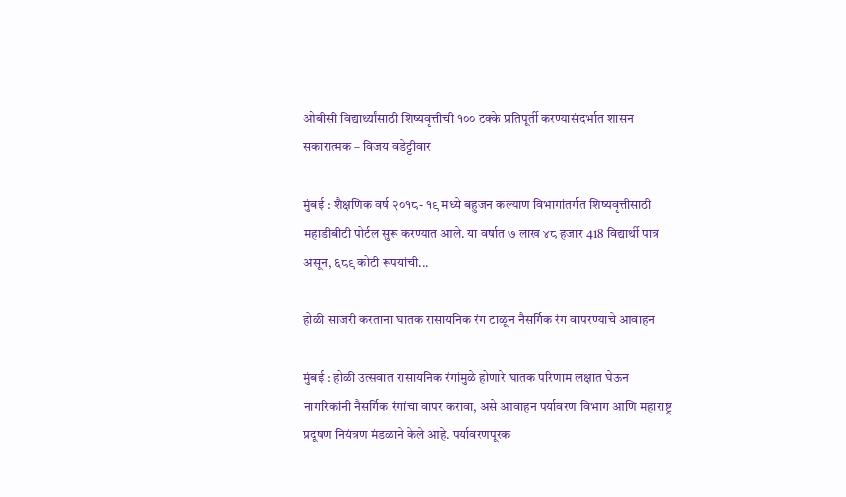ओबीसी विद्यार्थ्यांसाठी शिष्यवृत्तीची १०० टक्के प्रतिपूर्ती करण्यासंदर्भात शासन सकारात्मक – विजय वडेट्टीवार

मुंबई : शैक्षणिक वर्ष २०१८- १९ मध्ये बहुजन कल्याण विभागांतर्गत शिष्यवृत्तीसाठी महाडीबीटी पोर्टल सुरू करण्यात आले. या वर्षात ७ लाख ४८ हजार 418 विद्यार्थी पात्र असून, ६८९ कोटी रूपयांची...

होळी साजरी करताना घातक रासायनिक रंग टाळून नैसर्गिक रंग वापरण्याचे आवाहन

मुंबई : होळी उत्सवात रासायनिक रंगांमुळे होणारे घातक परिणाम लक्षात घेऊन नागरिकांनी नैसर्गिक रंगांचा वापर करावा, असे आवाहन पर्यावरण विभाग आणि महाराष्ट्र प्रदूषण नियंत्रण मंडळाने केले आहे. पर्यावरणपूरक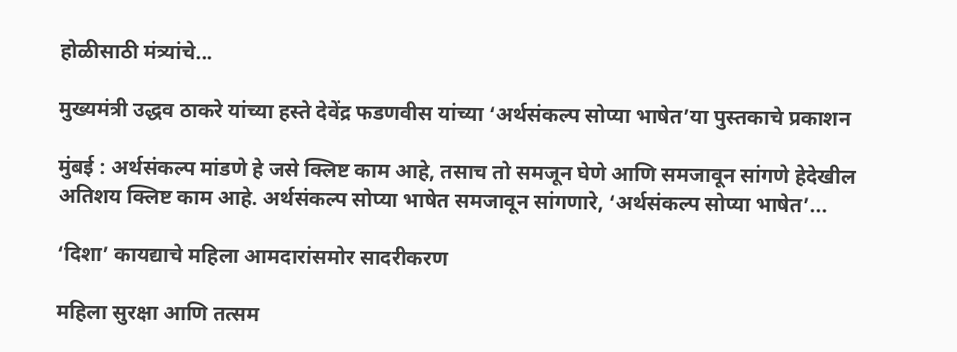होळीसाठी मंत्र्यांचे...

मुख्यमंत्री उद्धव ठाकरे यांच्या हस्ते देवेंद्र फडणवीस यांच्या ‘अर्थसंकल्प सोप्या भाषेत’या पुस्तकाचे प्रकाशन

मुंबई : अर्थसंकल्प मांडणे हे जसे क्लिष्ट काम आहे, तसाच तो समजून घेणे आणि समजावून सांगणे हेदेखील अतिशय क्लिष्ट काम आहे. अर्थसंकल्प सोप्या भाषेत समजावून सांगणारे, ‘अर्थसंकल्प सोप्या भाषेत’...

‘दिशा’ कायद्याचे महिला आमदारांसमोर सादरीकरण

महिला सुरक्षा आणि तत्सम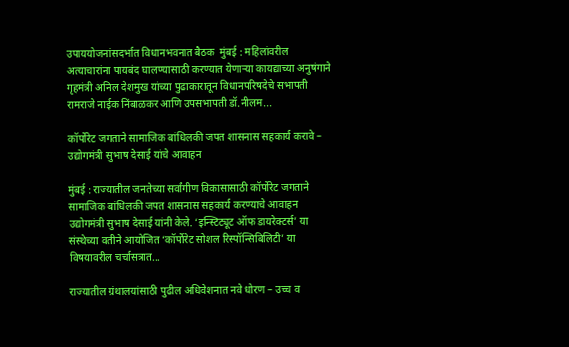उपाययोजनांसदर्भात विधानभवनात बैठक  मुंबई : महिलांवरील अत्याचारांना पायबंद घालण्यासाठी करण्यात येणाऱ्या कायद्याच्या अनुषंगाने गृहमंत्री अनिल देशमुख यांच्या पुढाकारातून विधानपरिषदेचे सभापती रामराजे नाईक निंबाळकर आणि उपसभापती डॉ.नीलम...

कॉर्पोरेट जगताने सामाजिक बांधिलकी जपत शासनास सहकार्य करावे – उद्योगमंत्री सुभाष देसाई यांचे आवाहन

मुंबई : राज्यातील जनतेच्या सर्वांगीण विकासासाठी कॉर्पोरेट जगताने सामाजिक बांधिलकी जपत शासनास सहकार्य करण्याचे आवाहन उद्योगमंत्री सुभाष देसाई यांनी केले. ‘इन्स्टिट्यूट ऑफ डायरेक्टर्स’ या संस्थेच्या वतीने आयोजित ‘कॉर्पोरेट सोशल रिस्पॉन्सिबिलिटी’ या विषयावरील चर्चासत्रात...

राज्यातील ग्रंथालयांसाठी पुढील अधिवेशनात नवे धोरण – उच्च व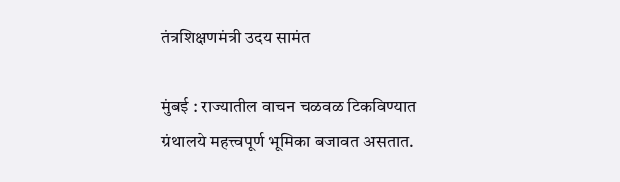तंत्रशिक्षणमंत्री उदय सामंत

मुंबई : राज्यातील वाचन चळवळ टिकविण्यात ग्रंथालये महत्त्वपूर्ण भूमिका बजावत असतात.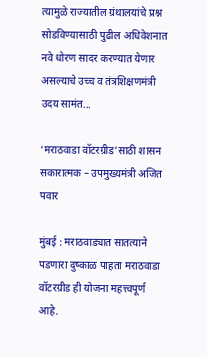त्यामुळे राज्यातील ग्रंथालयांचे प्रश्न सोडविण्यासाठी पुढील अधिवेशनात नवे धोरण सादर करण्यात येणार असल्याचे उच्च व तंत्रशिक्षणमंत्री उदय सामंत...

‘मराठवाडा वॉटरग्रीड’साठी शासन सकारात्मक – उपमुख्यमंत्री अजित पवार

मुंबई : मराठवाड्यात सातत्याने पडणारा दुष्काळ पाहता मराठवाडा वॉटरग्रीड ही योजना महत्त्वपूर्ण आहे.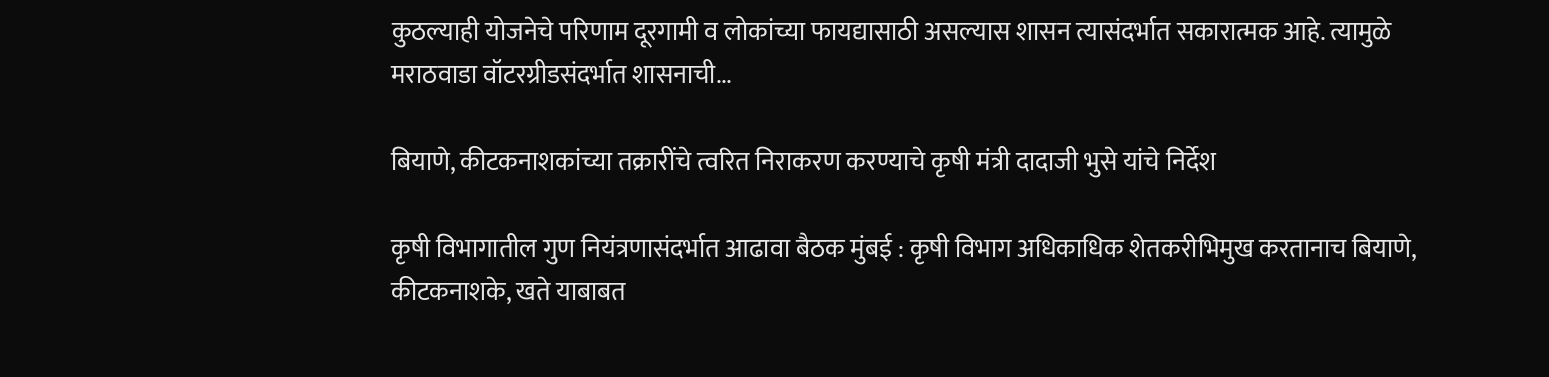कुठल्याही योजनेचे परिणाम दूरगामी व लोकांच्या फायद्यासाठी असल्यास शासन त्यासंदर्भात सकारात्मक आहे. त्यामुळे मराठवाडा वॉटरग्रीडसंदर्भात शासनाची...

बियाणे, कीटकनाशकांच्या तक्रारींचे त्वरित निराकरण करण्याचे कृषी मंत्री दादाजी भुसे यांचे निर्देश

कृषी विभागातील गुण नियंत्रणासंदर्भात आढावा बैठक मुंबई : कृषी विभाग अधिकाधिक शेतकरीभिमुख करतानाच बियाणे, कीटकनाशके, खते याबाबत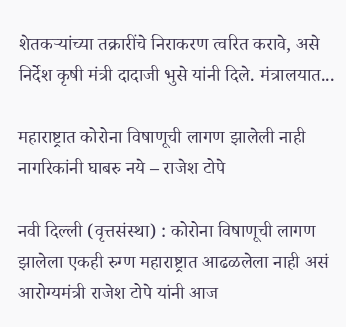शेतकऱ्यांच्या तक्रारींचे निराकरण त्वरित करावे, असे निर्देश कृषी मंत्री दादाजी भुसे यांनी दिले. मंत्रालयात...

महाराष्ट्रात कोरोना विषाणूची लागण झालेली नाही नागरिकांनी घाबरु नये – राजेश टोपे

नवी दिल्ली (वृत्तसंस्था) : कोरोना विषाणूची लागण झालेला एकही रुग्ण महाराष्ट्रात आढळलेला नाही असं आरोग्यमंत्री राजेश टोपे यांनी आज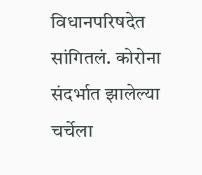विधानपरिषदेत सांगितलं. कोरोना संदर्भात झालेल्या चर्चेला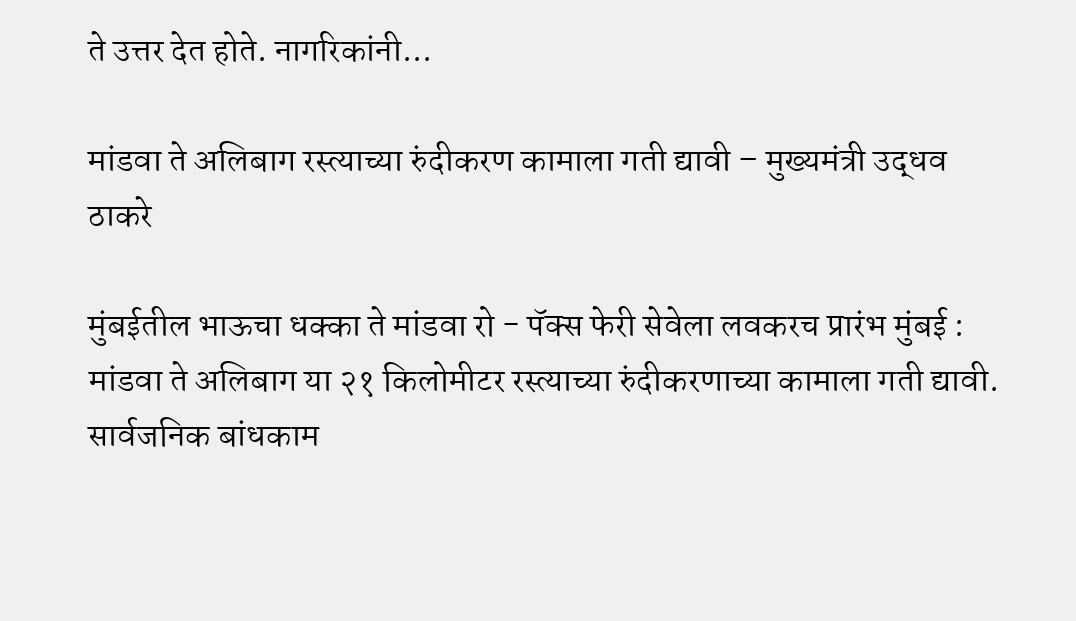ते उत्तर देत होते. नागरिकांनी...

मांडवा ते अलिबाग रस्त्याच्या रुंदीकरण कामाला गती द्यावी – मुख्यमंत्री उद्धव ठाकरे

मुंबईतील भाऊचा धक्का ते मांडवा रो - पॅक्स फेरी सेवेला लवकरच प्रारंभ मुंबई : मांडवा ते अलिबाग या २१ किलोमीटर रस्त्याच्या रुंदीकरणाच्या कामाला गती द्यावी. सार्वजनिक बांधकाम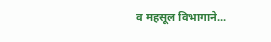व महसूल विभागाने...